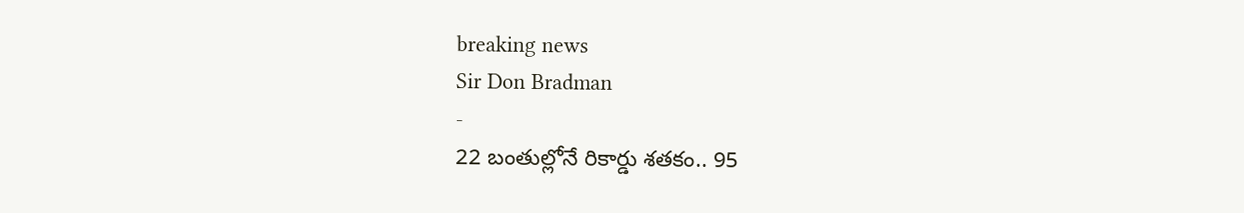breaking news
Sir Don Bradman
-
22 బంతుల్లోనే రికార్డు శతకం.. 95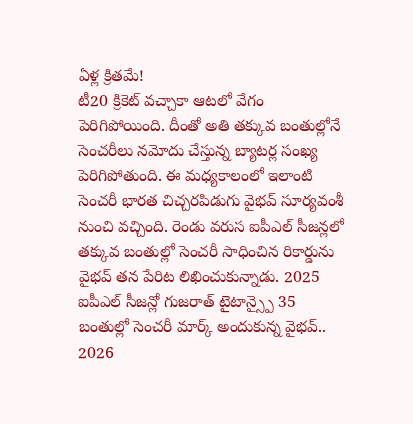ఏళ్ల క్రితమే!
టీ20 క్రికెట్ వచ్చాకా ఆటలో వేగం పెరిగిపోయింది. దీంతో అతి తక్కువ బంతుల్లోనే సెంచరీలు నమోదు చేస్తున్న బ్యాటర్ల సంఖ్య పెరిగిపోతుంది. ఈ మధ్యకాలంలో ఇలాంటి సెంచరీ భారత చిచ్చరపిడుగు వైభవ్ సూర్యవంశీ నుంచి వచ్చింది. రెండు వరుస ఐపీఎల్ సీజన్లలో తక్కువ బంతుల్లో సెంచరీ సాధించిన రికార్డును వైభవ్ తన పేరిట లిఖించుకున్నాడు. 2025 ఐపీఎల్ సీజన్లో గుజరాత్ టైటాన్స్పై 35 బంతుల్లో సెంచరీ మార్క్ అందుకున్న వైభవ్.. 2026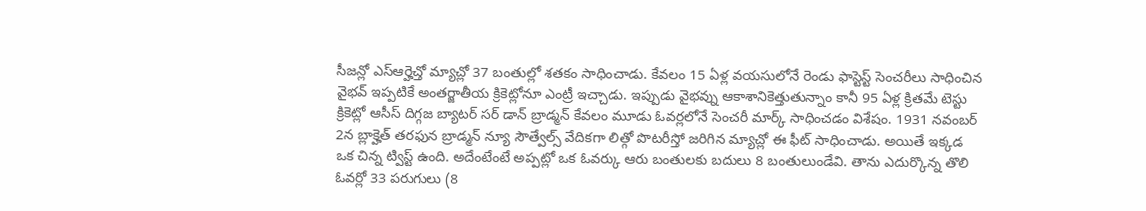సీజన్లో ఎస్ఆర్హెచ్తో మ్యాచ్లో 37 బంతుల్లో శతకం సాధించాడు. కేవలం 15 ఏళ్ల వయసులోనే రెండు ఫాస్టెస్ట్ సెంచరీలు సాధించిన వైభవ్ ఇప్పటికే అంతర్జాతీయ క్రికెట్లోనూ ఎంట్రీ ఇచ్చాడు. ఇప్పుడు వైభవ్ను ఆకాశానికెత్తుతున్నాం కానీ 95 ఏళ్ల క్రితమే టెస్టు క్రికెట్లో ఆసీస్ దిగ్గజ బ్యాటర్ సర్ డాన్ బ్రాడ్మన్ కేవలం మూడు ఓవర్లలోనే సెంచరీ మార్క్ సాధించడం విశేషం. 1931 నవంబర్ 2న బ్లాక్హెత్ తరఫున బ్రాడ్మన్ న్యూ సౌత్వేల్స్ వేదికగా లిత్గో పొటరీస్తో జరిగిన మ్యాచ్లో ఈ ఫీట్ సాధించాడు. అయితే ఇక్కడ ఒక చిన్న ట్విస్ట్ ఉంది. అదేంటేంటే అప్పట్లో ఒక ఓవర్కు ఆరు బంతులకు బదులు 8 బంతులుండేవి. తాను ఎదుర్కొన్న తొలి ఓవర్లో 33 పరుగులు (8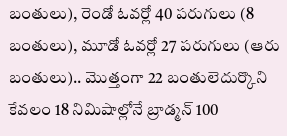బంతులు), రెండో ఓవర్లో 40 పరుగులు (8 బంతులు), మూడో ఓవర్లో 27 పరుగులు (ఆరు బంతులు).. మొత్తంగా 22 బంతులెదుర్కొని కేవలం 18 నిమిషాల్లోనే బ్రాడ్మన్ 100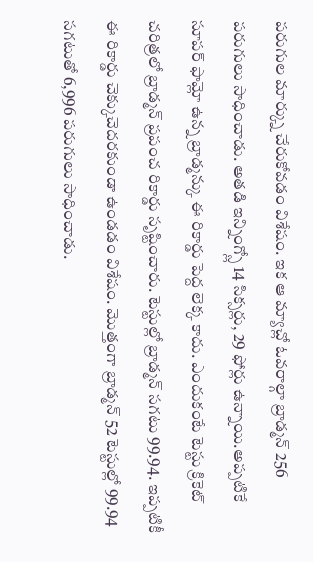పరుగుల మార్క్ను చేరుకోవడం విశేషం. ఇక ఆ మ్యాచ్లో ఓవరాల్గా బ్రాడ్మన్ 256 పరుగులు సాధించాడు. అతడి ఇన్నింగ్స్లో 14 సిక్సర్లు, 29 ఫోర్లు ఉన్నాయి.అప్పటికే సూపర్ ఫామ్లో ఉన్న బ్రాడ్మన్కు ఈ రికార్డు పెద్ద లెక్క కాదు. ఎందుకంటే టెస్టు క్రికెట్ చరిత్రలో బ్రాడ్మన్ ప్రపంచ రికార్డు సృష్టించారు. టెస్టుల్లో బ్రాడ్మన్ సగటు 99.94. ఇప్పటికీ ఈ రికార్డు చెక్కుచెదరకుండా ఉండడం విశేషం. మొత్తంగా బ్రాడ్మన్ 52 టెస్టుల్లో 99.94 సగటుతో 6,996 పరుగులు సాధించాడు.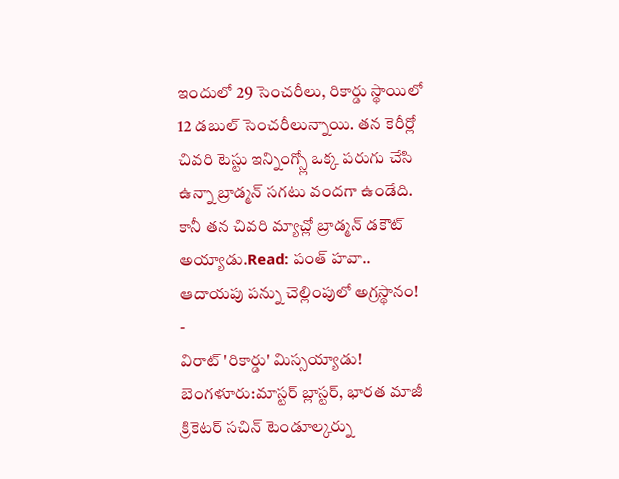ఇందులో 29 సెంచరీలు, రికార్డు స్థాయిలో 12 డబుల్ సెంచరీలున్నాయి. తన కెరీర్లో చివరి టెస్టు ఇన్నింగ్స్లో ఒక్క పరుగు చేసి ఉన్నా బ్రాడ్మన్ సగటు వందగా ఉండేది. కానీ తన చివరి మ్యాచ్లో బ్రాడ్మన్ డకౌట్ అయ్యాడు.Read: పంత్ హవా.. ఆదాయపు పన్ను చెల్లింపులో అగ్రస్థానం! -
విరాట్ 'రికార్డు' మిస్సయ్యాడు!
బెంగళూరు:మాస్టర్ బ్లాస్టర్, భారత మాజీ క్రికెటర్ సచిన్ టెండూల్కర్ను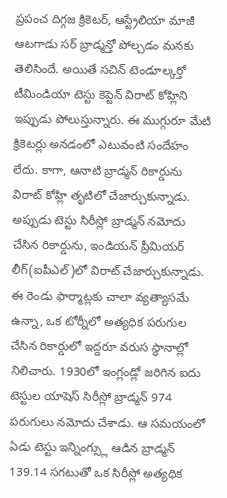ప్రపంచ దిగ్గజ క్రికెటర్, ఆస్ట్రేలియా మాజీ ఆటగాడు సర్ బ్రాడ్మన్తో పోల్చడం మనకు తెలిసిందే. అయితే సచిన్ టెండూల్కర్తో టీమిండియా టెస్టు కెప్టెన్ విరాట్ కోహ్లిని ఇప్పుడు పోలుస్తున్నారు. ఈ ముగ్గురూ మేటి క్రికెటర్లు అనడంలో ఎటువంటి సందేహం లేదు. కాగా, ఆనాటి బ్రాడ్మన్ రికార్డును విరాట్ కోహ్లి తృటిలో చేజార్చుకున్నాడు. అప్పుడు టెస్టు సిరీస్లో బ్రాడ్మన్ నమోదు చేసిన రికార్డును, ఇండియన్ ప్రీమియర్ లీగ్(ఐపీఎల్)లో విరాట్ చేజార్చుకున్నాడు. ఈ రెండు ఫార్మాట్లకు చాలా వ్యత్యాసమే ఉన్నా, ఒక టోర్నీలో అత్యధిక పరుగుల చేసిన రికార్డులో ఇద్దరూ వరుస స్థానాల్లో నిలిచారు. 1930లో ఇంగ్లండ్లో జరిగిన ఐదు టెస్టుల యాషెస్ సిరీస్లో బ్రాడ్మన్ 974 పరుగులు నమోదు చేశాడు. ఆ సమయంలో ఏడు టెస్టు ఇన్నింగ్స్లు ఆడిన బ్రాడ్మన్ 139.14 సగటుతో ఒక సిరీస్లో అత్యధిక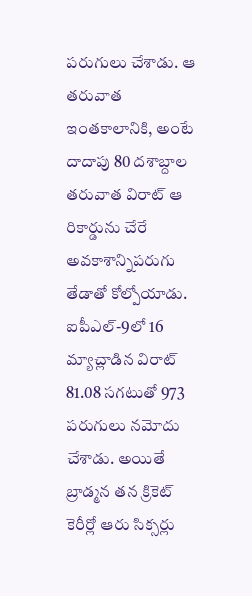పరుగులు చేశాడు. ఆ తరువాత ఇంతకాలానికి, అంటే దాదాపు 80 దశాబ్దాల తరువాత విరాట్ ఆ రికార్డును చేరే అవకాశాన్నిపరుగు తేడాతో కోల్పోయాడు. ఐపీఎల్-9లో 16 మ్యాచ్లాడిన విరాట్ 81.08 సగటుతో 973 పరుగులు నమోదు చేశాడు. అయితే బ్రాడ్మన తన క్రికెట్ కెరీర్లో ఆరు సిక్సర్లు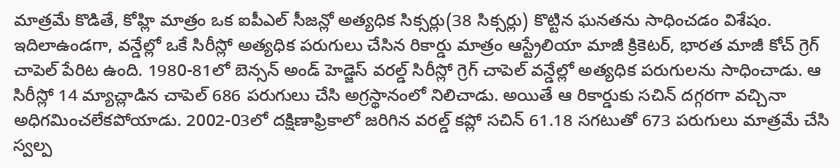మాత్రమే కొడితే, కోహ్లి మాత్రం ఒక ఐపీఎల్ సీజన్లో అత్యధిక సిక్సర్లు(38 సిక్సర్లు) కొట్టిన ఘనతను సాధించడం విశేషం. ఇదిలాఉండగా, వన్డేల్లో ఒకే సిరీస్లో అత్యధిక పరుగులు చేసిన రికార్డు మాత్రం ఆస్ట్రేలియా మాజీ క్రికెటర్, భారత మాజీ కోచ్ గ్రెగ్ చాపెల్ పేరిట ఉంది. 1980-81లో బెన్సన్ అండ్ హెడ్జెస్ వరల్డ్ సిరీస్లో గ్రెగ్ చాపెల్ వన్డేల్లో అత్యధిక పరుగులను సాధించాడు. ఆ సిరీస్లో 14 మ్యాచ్లాడిన చాపెల్ 686 పరుగులు చేసి అగ్రస్థానంలో నిలిచాడు. అయితే ఆ రికార్డుకు సచిన్ దగ్గరగా వచ్చినా అధిగమించలేకపోయాడు. 2002-03లో దక్షిణాఫ్రికాలో జరిగిన వరల్డ్ కప్లో సచిన్ 61.18 సగటుతో 673 పరుగులు మాత్రమే చేసి స్వల్ప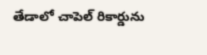తేడాలో చాపెల్ రికార్డును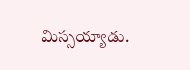మిస్సయ్యాడు.